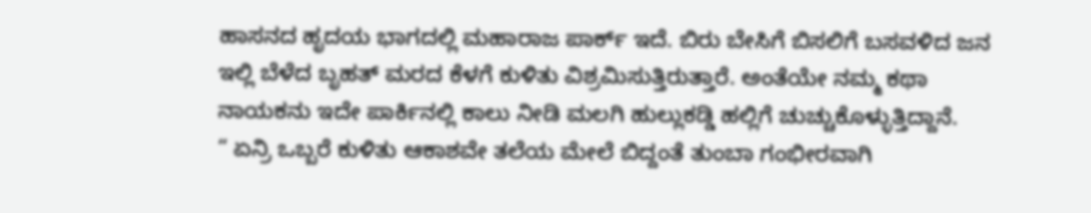ಹಾಸನದ ಹೃದಯ ಭಾಗದಲ್ಲಿ ಮಹಾರಾಜ ಪಾರ್ಕ್ ಇದೆ. ಬಿರು ಬೇಸಿಗೆ ಬಿಸಲಿಗೆ ಬಸವಳಿದ ಜನ ಇಲ್ಲಿ ಬೆಳೆದ ಬೃಹತ್ ಮರದ ಕೆಳಗೆ ಕುಳಿತು ವಿಶ್ರಮಿಸುತ್ತಿರುತ್ತಾರೆ. ಅಂತೆಯೇ ನಮ್ಮ ಕಥಾ ನಾಯಕನು ಇದೇ ಪಾರ್ಕಿನಲ್ಲಿ ಕಾಲು ನೀಡಿ ಮಲಗಿ ಹುಲ್ಲುಕಡ್ಡಿ ಹಲ್ಲಿಗೆ ಚುಚ್ಚುಕೊಳ್ಳುತ್ತಿದ್ದಾನೆ.
“ ಏನ್ರಿ ಒಬ್ಬರೆ ಕುಳಿತು ಆಕಾಶವೇ ತಲೆಯ ಮೇಲೆ ಬಿದ್ದಂತೆ ತುಂಬಾ ಗಂಭೀರವಾಗಿ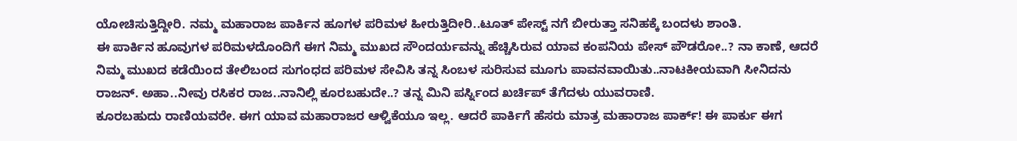ಯೋಚಿಸುತ್ತಿದ್ದೀರಿ. ನಮ್ಮ ಮಹಾರಾಜ ಪಾರ್ಕಿನ ಹೂಗಳ ಪರಿಮಳ ಹೀರುತ್ತಿದೀರಿ..ಟೂತ್ ಪೇಸ್ಟ್ ನಗೆ ಬೀರುತ್ತಾ ಸನಿಹಕ್ಕೆ ಬಂದಳು ಶಾಂತಿ.
ಈ ಪಾರ್ಕಿನ ಹೂವುಗಳ ಪರಿಮಳದೊಂದಿಗೆ ಈಗ ನಿಮ್ಮ ಮುಖದ ಸೌಂದರ್ಯವನ್ನು ಹೆಚ್ಚಿಸಿರುವ ಯಾವ ಕಂಪನಿಯ ಪೇಸ್ ಪೌಡರೋ..? ನಾ ಕಾಣೆ, ಆದರೆ ನಿಮ್ಮ ಮುಖದ ಕಡೆಯಿಂದ ತೇಲಿಬಂದ ಸುಗಂಧದ ಪರಿಮಳ ಸೇವಿಸಿ ತನ್ನ ಸಿಂಬಳ ಸುರಿಸುವ ಮೂಗು ಪಾವನವಾಯಿತು..ನಾಟಕೀಯವಾಗಿ ಸೀನಿದನು ರಾಜನ್. ಅಹಾ..ನೀವು ರಸಿಕರ ರಾಜ..ನಾನಿಲ್ಲಿ ಕೂರಬಹುದೇ..? ತನ್ನ ಮಿನಿ ಪರ್ಸ್ನಿಂದ ಖರ್ಚಿಪ್ ತೆಗೆದಳು ಯುವರಾಣಿ.
ಕೂರಬಹುದು ರಾಣಿಯವರೇ. ಈಗ ಯಾವ ಮಹಾರಾಜರ ಆಳ್ವಿಕೆಯೂ ಇಲ್ಲ. ಆದರೆ ಪಾರ್ಕಿಗೆ ಹೆಸರು ಮಾತ್ರ ಮಹಾರಾಜ ಪಾರ್ಕ್! ಈ ಪಾರ್ಕು ಈಗ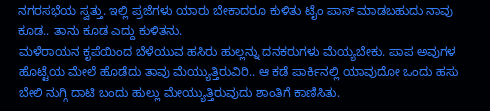ನಗರಸಭೆಯ ಸ್ವತ್ತು. ಇಲ್ಲಿ ಪ್ರಜೆಗಳು ಯಾರು ಬೇಕಾದರೂ ಕುಳಿತು ಟೈಂ ಪಾಸ್ ಮಾಡಬಹುದು ನಾವು ಕೂಡ.. ತಾನು ಕೂಡ ಎದ್ದು ಕುಳಿತನು.
ಮಳೆರಾಯನ ಕೃಪೆಯಿಂದ ಬೆಳೆಯುವ ಹಸಿರು ಹುಲ್ಲನ್ನು ದನಕರುಗಳು ಮೆಯ್ಯಬೇಕು. ಪಾಪ ಅವುಗಳ ಹೊಟ್ಟೆಯ ಮೇಲೆ ಹೊಡೆದು ತಾವು ಮೆಯ್ಯುತ್ತಿರುವಿರಿ.. ಆ ಕಡೆ ಪಾರ್ಕಿನಲ್ಲಿ ಯಾವುದೋ ಒಂದು ಹಸು ಬೇಲಿ ನುಗ್ಗಿ ದಾಟಿ ಬಂದು ಹುಲ್ಲು ಮೇಯ್ಯುತ್ತಿರುವುದು ಶಾಂತಿಗೆ ಕಾಣಿಸಿತು.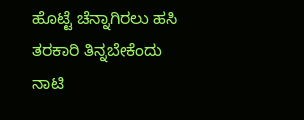ಹೊಟ್ಟೆ ಚೆನ್ನಾಗಿರಲು ಹಸಿ ತರಕಾರಿ ತಿನ್ನಬೇಕೆಂದು ನಾಟಿ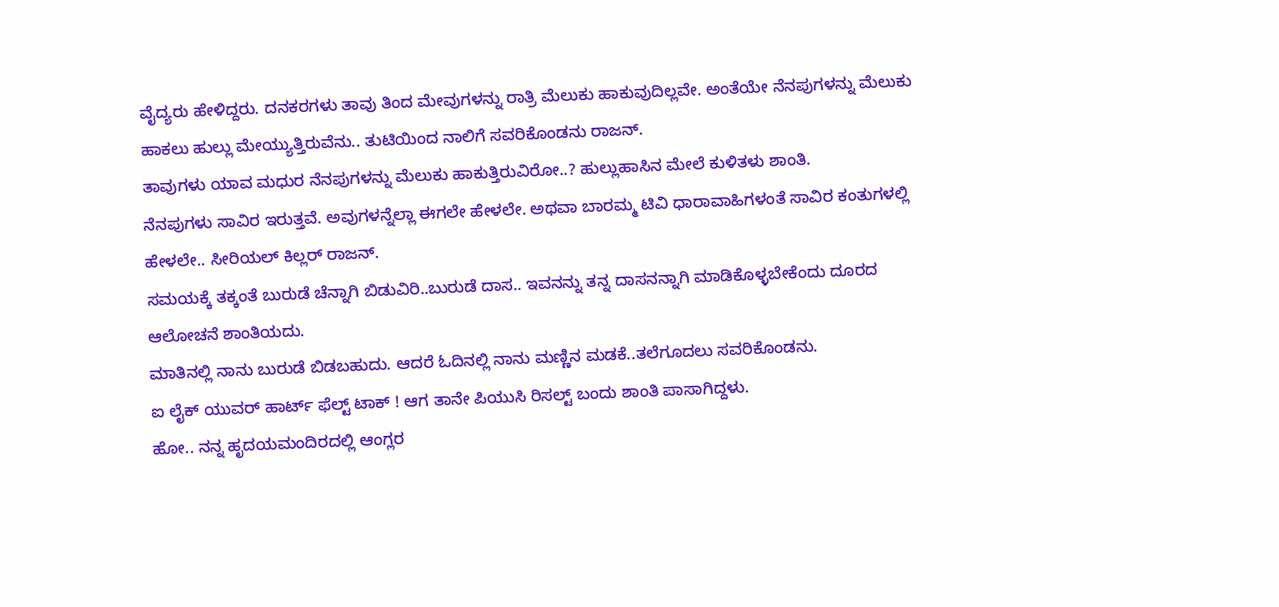ವೈದ್ಯರು ಹೇಳಿದ್ದರು. ದನಕರಗಳು ತಾವು ತಿಂದ ಮೇವುಗಳನ್ನು ರಾತ್ರಿ ಮೆಲುಕು ಹಾಕುವುದಿಲ್ಲವೇ. ಅಂತೆಯೇ ನೆನಪುಗಳನ್ನು ಮೆಲುಕು ಹಾಕಲು ಹುಲ್ಲು ಮೇಯ್ಯುತ್ತಿರುವೆನು.. ತುಟಿಯಿಂದ ನಾಲಿಗೆ ಸವರಿಕೊಂಡನು ರಾಜನ್.
ತಾವುಗಳು ಯಾವ ಮಧುರ ನೆನಪುಗಳನ್ನು ಮೆಲುಕು ಹಾಕುತ್ತಿರುವಿರೋ..? ಹುಲ್ಲುಹಾಸಿನ ಮೇಲೆ ಕುಳಿತಳು ಶಾಂತಿ.
ನೆನಪುಗಳು ಸಾವಿರ ಇರುತ್ತವೆ. ಅವುಗಳನ್ನೆಲ್ಲಾ ಈಗಲೇ ಹೇಳಲೇ. ಅಥವಾ ಬಾರಮ್ಮ ಟಿವಿ ಧಾರಾವಾಹಿಗಳಂತೆ ಸಾವಿರ ಕಂತುಗಳಲ್ಲಿ ಹೇಳಲೇ.. ಸೀರಿಯಲ್ ಕಿಲ್ಲರ್ ರಾಜನ್.
ಸಮಯಕ್ಕೆ ತಕ್ಕಂತೆ ಬುರುಡೆ ಚೆನ್ನಾಗಿ ಬಿಡುವಿರಿ..ಬುರುಡೆ ದಾಸ.. ಇವನನ್ನು ತನ್ನ ದಾಸನನ್ನಾಗಿ ಮಾಡಿಕೊಳ್ಳಬೇಕೆಂದು ದೂರದ ಆಲೋಚನೆ ಶಾಂತಿಯದು.
ಮಾತಿನಲ್ಲಿ ನಾನು ಬುರುಡೆ ಬಿಡಬಹುದು. ಆದರೆ ಓದಿನಲ್ಲಿ ನಾನು ಮಣ್ಣಿನ ಮಡಕೆ..ತಲೆಗೂದಲು ಸವರಿಕೊಂಡನು.
ಐ ಲೈಕ್ ಯುವರ್ ಹಾರ್ಟ್ ಫೆಲ್ಟ್ ಟಾಕ್ ! ಆಗ ತಾನೇ ಪಿಯುಸಿ ರಿಸಲ್ಟ್ ಬಂದು ಶಾಂತಿ ಪಾಸಾಗಿದ್ದಳು.
ಹೋ.. ನನ್ನ ಹೃದಯಮಂದಿರದಲ್ಲಿ ಆಂಗ್ಲರ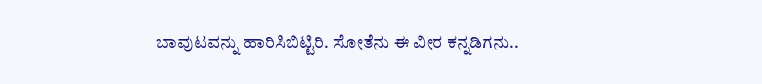ಬಾವುಟವನ್ನು ಹಾರಿಸಿಬಿಟ್ಟಿರಿ. ಸೋತೆನು ಈ ವೀರ ಕನ್ನಡಿಗನು..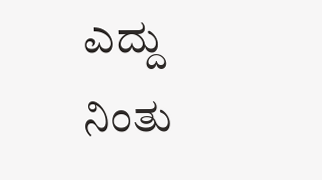ಎದ್ದು ನಿಂತು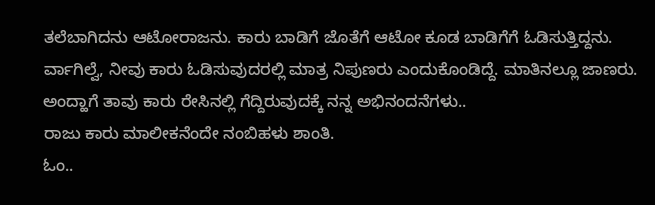ತಲೆಬಾಗಿದನು ಆಟೋರಾಜನು. ಕಾರು ಬಾಡಿಗೆ ಜೊತೆಗೆ ಆಟೋ ಕೂಡ ಬಾಡಿಗೆಗೆ ಓಡಿಸುತ್ತಿದ್ದನು.
ರ್ವಾಗಿಲ್ವೆ, ನೀವು ಕಾರು ಓಡಿಸುವುದರಲ್ಲಿ ಮಾತ್ರ ನಿಪುಣರು ಎಂದುಕೊಂಡಿದ್ದೆ. ಮಾತಿನಲ್ಲೂ ಜಾಣರು. ಅಂದ್ಹಾಗೆ ತಾವು ಕಾರು ರೇಸಿನಲ್ಲಿ ಗೆದ್ದಿರುವುದಕ್ಕೆ ನನ್ನ ಅಭಿನಂದನೆಗಳು..
ರಾಜು ಕಾರು ಮಾಲೀಕನೆಂದೇ ನಂಬಿಹಳು ಶಾಂತಿ.
ಓಂ..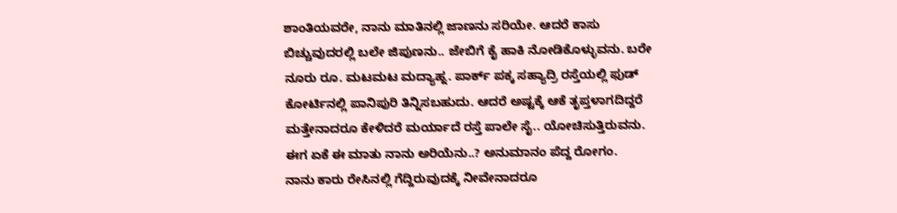ಶಾಂತಿಯವರೇ, ನಾನು ಮಾತಿನಲ್ಲಿ ಜಾಣನು ಸರಿಯೇ. ಆದರೆ ಕಾಸು ಬಿಚ್ಚುವುದರಲ್ಲಿ ಬಲೇ ಜಿಪುಣನು.. ಜೇಬಿಗೆ ಕೈ ಹಾಕಿ ನೋಡಿಕೊಳ್ಳುವನು. ಬರೇ ನೂರು ರೂ. ಮಟಮಟ ಮದ್ಯಾಹ್ನ. ಪಾರ್ಕ್ ಪಕ್ಕ ಸಹ್ಯಾದ್ರಿ ರಸ್ತೆಯಲ್ಲಿ ಫುಡ್ ಕೋರ್ಟಿನಲ್ಲಿ ಪಾನಿಪುರಿ ತಿನ್ನಿಸಬಹುದು. ಆದರೆ ಅಷ್ಟಕ್ಕೆ ಆಕೆ ತೃಪ್ತಳಾಗದಿದ್ದರೆ ಮತ್ತೇನಾದರೂ ಕೇಳಿದರೆ ಮರ್ಯಾದೆ ರಸ್ತೆ ಪಾಲೇ ಸೈ.. ಯೋಚಿಸುತ್ತಿರುವನು.
ಈಗ ಏಕೆ ಈ ಮಾತು ನಾನು ಅರಿಯೆನು..? ಅನುಮಾನಂ ಪೆದ್ದ ರೋಗಂ.
ನಾನು ಕಾರು ರೇಸಿನಲ್ಲಿ ಗೆದ್ದಿರುವುದಕ್ಕೆ ನೀವೇನಾದರೂ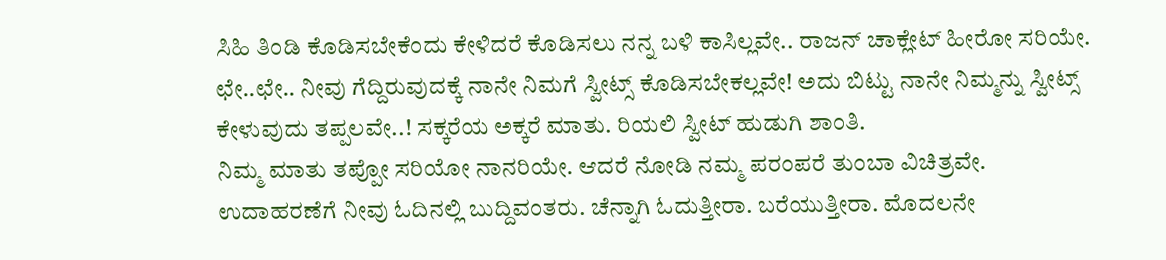ಸಿಹಿ ತಿಂಡಿ ಕೊಡಿಸಬೇಕೆಂದು ಕೇಳಿದರೆ ಕೊಡಿಸಲು ನನ್ನ ಬಳಿ ಕಾಸಿಲ್ಲವೇ.. ರಾಜನ್ ಚಾಕ್ಲೇಟ್ ಹೀರೋ ಸರಿಯೇ.
ಛೇ..ಛೇ.. ನೀವು ಗೆದ್ದಿರುವುದಕ್ಕೆ ನಾನೇ ನಿಮಗೆ ಸ್ವೀಟ್ಸ್ ಕೊಡಿಸಬೇಕಲ್ಲವೇ! ಅದು ಬಿಟ್ಟು ನಾನೇ ನಿಮ್ಮನ್ನು ಸ್ವೀಟ್ಸ್ ಕೇಳುವುದು ತಪ್ಪಲವೇ..! ಸಕ್ಕರೆಯ ಅಕ್ಕರೆ ಮಾತು. ರಿಯಲಿ ಸ್ವೀಟ್ ಹುಡುಗಿ ಶಾಂತಿ.
ನಿಮ್ಮ ಮಾತು ತಪ್ಪೋ ಸರಿಯೋ ನಾನರಿಯೇ. ಆದರೆ ನೋಡಿ ನಮ್ಮ ಪರಂಪರೆ ತುಂಬಾ ವಿಚಿತ್ರವೇ. ಉದಾಹರಣೆಗೆ ನೀವು ಓದಿನಲ್ಲಿ ಬುದ್ದಿವಂತರು. ಚೆನ್ನಾಗಿ ಓದುತ್ತೀರಾ. ಬರೆಯುತ್ತೀರಾ. ಮೊದಲನೇ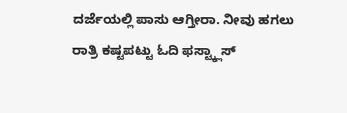ದರ್ಜೆಯಲ್ಲಿ ಪಾಸು ಆಗ್ತೀರಾ. ನೀವು ಹಗಲು ರಾತ್ರಿ ಕಷ್ಟಪಟ್ಟು ಓದಿ ಫಸ್ಟ್ಕ್ಲಾಸ್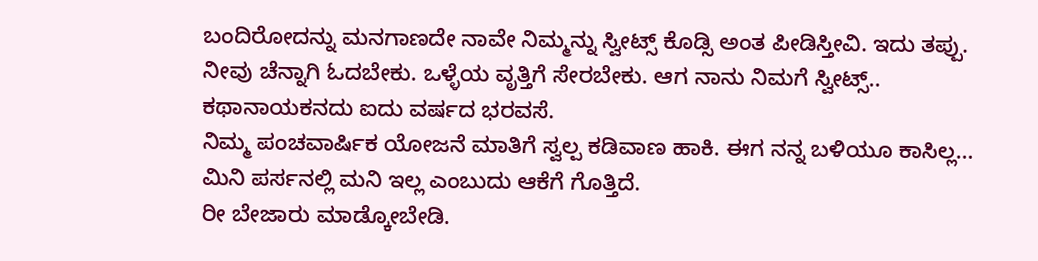ಬಂದಿರೋದನ್ನು ಮನಗಾಣದೇ ನಾವೇ ನಿಮ್ಮನ್ನು ಸ್ವೀಟ್ಸ್ ಕೊಡ್ಸಿ ಅಂತ ಪೀಡಿಸ್ತೀವಿ. ಇದು ತಪ್ಪು. ನೀವು ಚೆನ್ನಾಗಿ ಓದಬೇಕು. ಒಳ್ಳೆಯ ವೃತ್ತಿಗೆ ಸೇರಬೇಕು. ಆಗ ನಾನು ನಿಮಗೆ ಸ್ವೀಟ್ಸ್.. ಕಥಾನಾಯಕನದು ಐದು ವರ್ಷದ ಭರವಸೆ.
ನಿಮ್ಮ ಪಂಚವಾರ್ಷಿಕ ಯೋಜನೆ ಮಾತಿಗೆ ಸ್ವಲ್ಪ ಕಡಿವಾಣ ಹಾಕಿ. ಈಗ ನನ್ನ ಬಳಿಯೂ ಕಾಸಿಲ್ಲ… ಮಿನಿ ಪರ್ಸನಲ್ಲಿ ಮನಿ ಇಲ್ಲ ಎಂಬುದು ಆಕೆಗೆ ಗೊತ್ತಿದೆ.
ರೀ ಬೇಜಾರು ಮಾಡ್ಕೋಬೇಡಿ.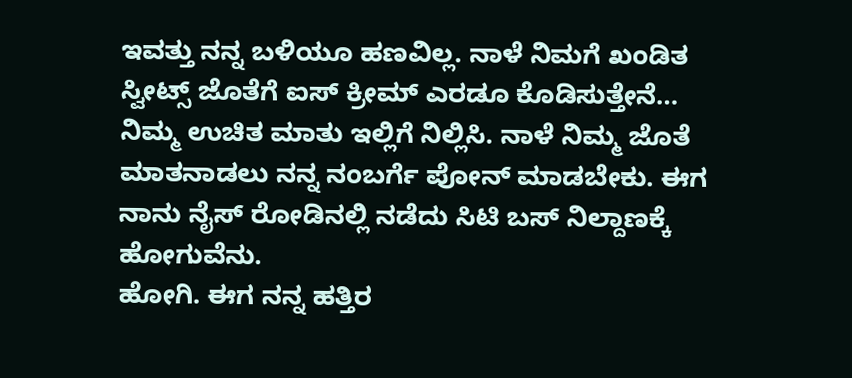ಇವತ್ತು ನನ್ನ ಬಳಿಯೂ ಹಣವಿಲ್ಲ. ನಾಳೆ ನಿಮಗೆ ಖಂಡಿತ ಸ್ವೀಟ್ಸ್ ಜೊತೆಗೆ ಐಸ್ ಕ್ರೀಮ್ ಎರಡೂ ಕೊಡಿಸುತ್ತೇನೆ…
ನಿಮ್ಮ ಉಚಿತ ಮಾತು ಇಲ್ಲಿಗೆ ನಿಲ್ಲಿಸಿ. ನಾಳೆ ನಿಮ್ಮ ಜೊತೆ ಮಾತನಾಡಲು ನನ್ನ ನಂಬರ್ಗೆ ಪೋನ್ ಮಾಡಬೇಕು. ಈಗ ನಾನು ನೈಸ್ ರೋಡಿನಲ್ಲಿ ನಡೆದು ಸಿಟಿ ಬಸ್ ನಿಲ್ದಾಣಕ್ಕೆ ಹೋಗುವೆನು.
ಹೋಗಿ. ಈಗ ನನ್ನ ಹತ್ತಿರ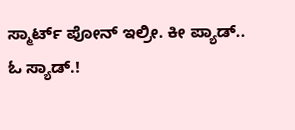ಸ್ಮಾರ್ಟ್ ಪೋನ್ ಇಲ್ರೀ. ಕೀ ಪ್ಯಾಡ್..
ಓ ಸ್ಯಾಡ್.!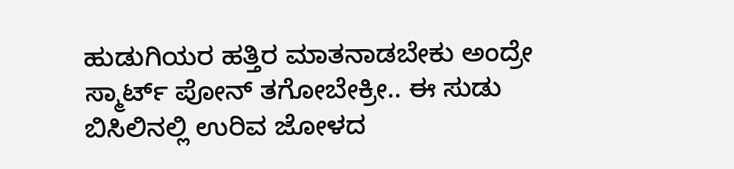ಹುಡುಗಿಯರ ಹತ್ತಿರ ಮಾತನಾಡಬೇಕು ಅಂದ್ರೇ ಸ್ಮಾರ್ಟ್ ಪೋನ್ ತಗೋಬೇಕ್ರೀ.. ಈ ಸುಡು ಬಿಸಿಲಿನಲ್ಲಿ ಉರಿವ ಜೋಳದ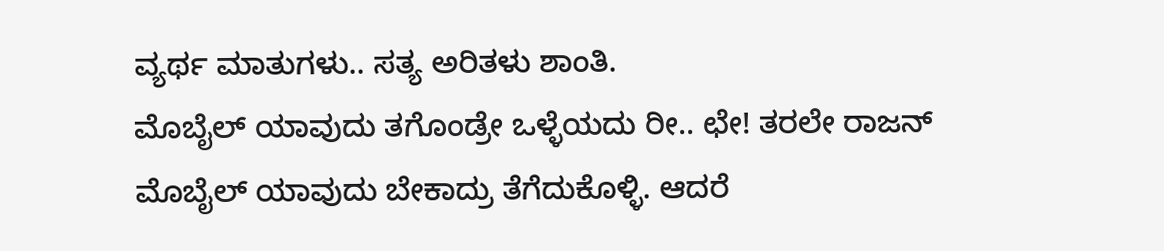ವ್ಯರ್ಥ ಮಾತುಗಳು.. ಸತ್ಯ ಅರಿತಳು ಶಾಂತಿ.
ಮೊಬೈಲ್ ಯಾವುದು ತಗೊಂಡ್ರೇ ಒಳ್ಳೆಯದು ರೀ.. ಛೇ! ತರಲೇ ರಾಜನ್
ಮೊಬೈಲ್ ಯಾವುದು ಬೇಕಾದ್ರು ತೆಗೆದುಕೊಳ್ಳಿ. ಆದರೆ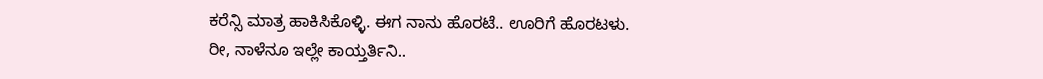ಕರೆನ್ಸಿ ಮಾತ್ರ ಹಾಕಿಸಿಕೊಳ್ಳಿ. ಈಗ ನಾನು ಹೊರಟೆ.. ಊರಿಗೆ ಹೊರಟಳು.
ರೀ, ನಾಳೆನೂ ಇಲ್ಲೇ ಕಾಯ್ತರ್ತಿನಿ..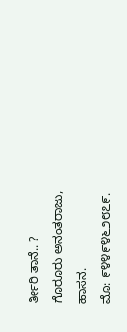ರ್ತೀರಿ ತಾನೆ.. ?
ಗೊರೂರು ಅನಂತರಾಜು, ಹಾಸನ.
ಮೊ: ೯೪೪೯೪೬೨೮೭೯.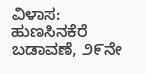ವಿಳಾಸ: ಹುಣಸಿನಕೆರೆ ಬಡಾವಣೆ, ೨೯ನೇ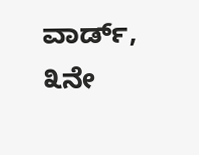ವಾರ್ಡ್, ೩ನೇ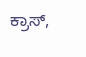ಕ್ರಾಸ್,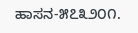ಹಾಸನ-೫೭೩೨೦೧.